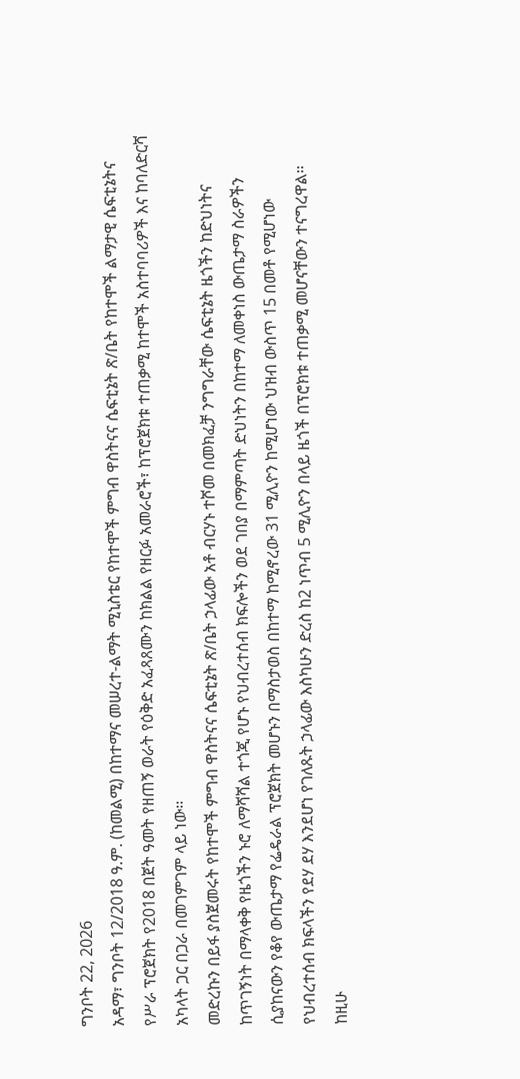ግንቦት 22, 2026
አዳማ፣ ግንቦት 12/2018 ዓ.ም. (ከመልሚ) በከተማና መሠረተ-ልማት ሚኒስቴር የከተሞች ምግብ ዋስትናና ሴፍቲኔት ጽ/ቤት የከተሞች ልማታዊ ሴፍቲኔትና የሥራ ፕሮጀክት የ2018 በጀት ዓመት የዘጠኝ ወራት የዕቅድ አፈጻጸሙን ከክልል የዘርፉ አመራሮች፣ ከፕሮጀክቱ ተጠቃሚ ከተሞች አስተባባሪዎች እና ከባለድርሻ አካላት ጋር በጋራ በመገምገም ላይ ነው፡፡
መድረኩን በይፋ ያስጀመሩት የከተሞች ምግብ ዋስትናና ሴፍቲኔት ጽ/ቤት ኃላፊው አቶ ብርሃኑ ተሾመ በመክፈቻ ንግግራቸው ሴፍቲኔት ዜጎችን ከድህነትና ከጥገኝነት በማላቀቅ የዜጎችን ኑሮ ለማሻሻል ተጎጂ የሆኑ የህብረተሰብ ክፍሎችን ወደ ገበያ በማምጣት ድህነትን በከተማ ለመቀነስ ውጤታማ ስራዎችን ሲያከናውን የቆየ ውጤታማ የፌዴራል ፕሮጀክት መሆኑን በማስታወስ በከተማ ከሚኖረው 31 ሚሊዮን ከሚሆነው ህዝብ ውስጥ 15 በመቶ የሚሆነው የህብረተሰብ ክፍላችን የደሃ ደሃ እንደሆነ የገለጹት ኃላፊው እስካሁን ድረስ ከ2 ነጥብ 5 ሚሊዮን በላይ ዜጎች በፕሮክቱ ተጠቃሚ መሆናቸውን ተናግረዋል፡፡
ከዚሁ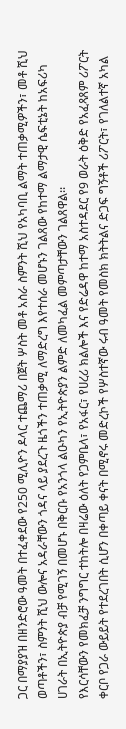ጋር በማያያዝ በዘንድሮው ዓመት በተፈቀደው የ250 ሚሊዮን ዶላር ተጨማሪ በጀት ሦስት መቶ አስራ ስምንት ሺህ የአካባቢ ልማት ተጠቃሚዎችን፣ መቶ ሺህ ወጣቶችን፣ ስምንት ሺህ ውሎና አዳራቸውን ጎዳና ላይ ያደረጉ ዜጎችን ተጠቃሚ ለማድረግ እየተሰራ መሆኑን ገልጸው የከተማ ልማታዊ ሴፍቲኔት ከአፍሪካ ሀገራት በኢትዮጵያ ብቻ የሚገኝ በመሆኑ በቅርቡ የአንጎላ ልዑካን የኢትዮጵያን ልምድ ለመካፈል መምጣታቸውን ገልጸዋል፡፡
የእርሳቸውን የመክፈቻ ንግግር ተከትሎ በዛሬው ዕለት የጋምቤላ፣ የአፋር፣ የሀረሪ ክልሎች እና የድሬዳዋ ከተማ አስተዳደር የ9 ወራት ዕቅድ የአፈጻጸም ሪፖርት ቀርቦ የጋራ ውይይት የተደረገበት ሲሆን በቀጣይ ቀናት በሚኖሩ መድረኮች የሦስተኛው ሩብ ዓመት የመስክ ክትትልና ድጋፍ ግኝቶች ሪፖርት፣ የገለልተኛ አካል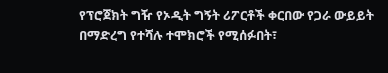የፕሮጀክት ግዥ የኦዲት ግኝት ሪፖርቶች ቀርበው የጋራ ውይይት በማድረግ የተሻሉ ተሞክሮች የሚሰፉበት፣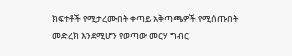ክፍተቶች የሚታረሙበት ቀጣይ አቅጣጫዎች የሚሰጡበት መድረክ እንደሚሆን የወጣው መርሃ ግብር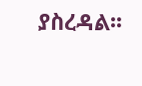ያስረዳል፡፡